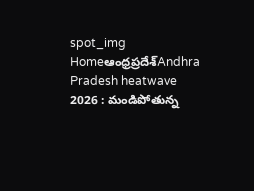spot_img
Homeఆంధ్రప్రదేశ్‌Andhra Pradesh heatwave 2026 : మండిపోతున్న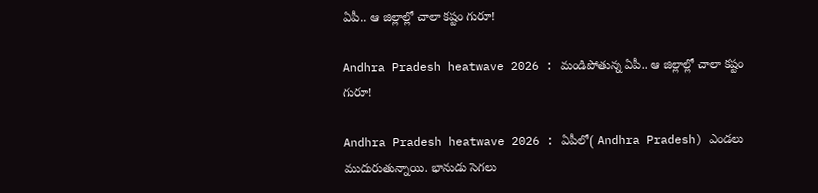ఏపీ.. ఆ జిల్లాల్లో చాలా కష్టం గురూ!

Andhra Pradesh heatwave 2026 : మండిపోతున్న ఏపీ.. ఆ జిల్లాల్లో చాలా కష్టం గురూ!

Andhra Pradesh heatwave 2026 : ఏపీలో( Andhra Pradesh) ఎండలు ముదురుతున్నాయి. భానుడు సెగలు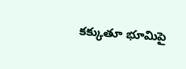కక్కుతూ భూమిపై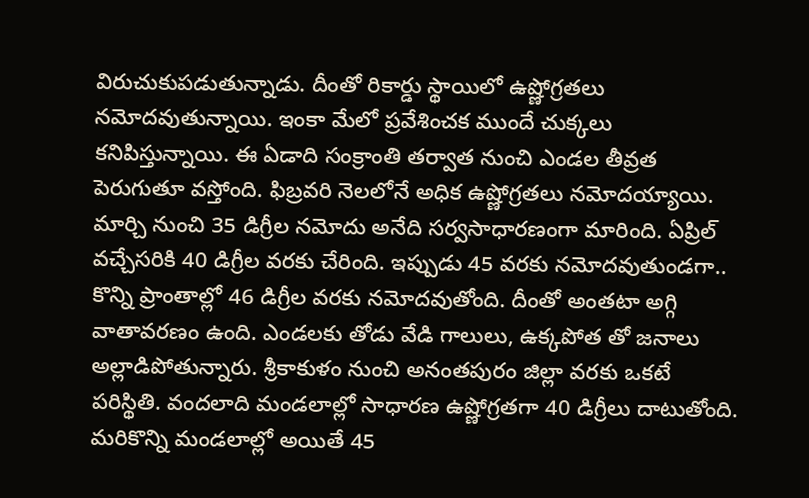విరుచుకుపడుతున్నాడు. దీంతో రికార్డు స్థాయిలో ఉష్ణోగ్రతలు నమోదవుతున్నాయి. ఇంకా మేలో ప్రవేశించక ముందే చుక్కలు కనిపిస్తున్నాయి. ఈ ఏడాది సంక్రాంతి తర్వాత నుంచి ఎండల తీవ్రత పెరుగుతూ వస్తోంది. ఫిబ్రవరి నెలలోనే అధిక ఉష్ణోగ్రతలు నమోదయ్యాయి. మార్చి నుంచి 35 డిగ్రీల నమోదు అనేది సర్వసాధారణంగా మారింది. ఏప్రిల్ వచ్చేసరికి 40 డిగ్రీల వరకు చేరింది. ఇప్పుడు 45 వరకు నమోదవుతుండగా.. కొన్ని ప్రాంతాల్లో 46 డిగ్రీల వరకు నమోదవుతోంది. దీంతో అంతటా అగ్గి వాతావరణం ఉంది. ఎండలకు తోడు వేడి గాలులు, ఉక్కపోత తో జనాలు అల్లాడిపోతున్నారు. శ్రీకాకుళం నుంచి అనంతపురం జిల్లా వరకు ఒకటే పరిస్థితి. వందలాది మండలాల్లో సాధారణ ఉష్ణోగ్రతగా 40 డిగ్రీలు దాటుతోంది. మరికొన్ని మండలాల్లో అయితే 45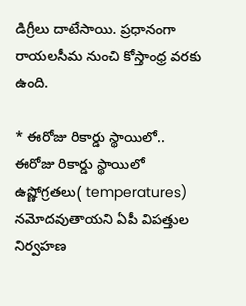డిగ్రీలు దాటేసాయి. ప్రధానంగా రాయలసీమ నుంచి కోస్తాంధ్ర వరకు ఉంది.

* ఈరోజు రికార్డు స్థాయిలో..
ఈరోజు రికార్డు స్థాయిలో ఉష్ణోగ్రతలు( temperatures) నమోదవుతాయని ఏపీ విపత్తుల నిర్వహణ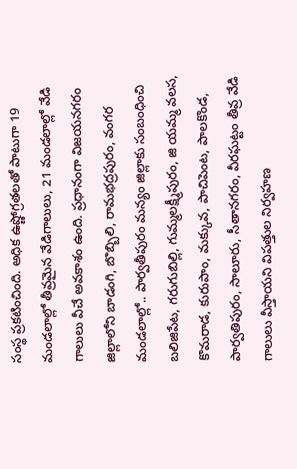సంస్థ ప్రకటించింది. అధిక ఉష్ణోగ్రతలతో పాటుగా 19 మండలాల్లో తీవ్రమైన వేడిగాలులు, 21 మండలాల్లో వేడి గాలులు వీచే అవకాశం ఉంది. ప్రధానంగా విజయనగరం జిల్లాలోని బాడంగి, బొబ్బిలి, రామభద్రపురం, వంగర మండలాల్లో.. పార్వతీపురం మన్యం జిల్లాకు సంబంధించి బలిజిపేట, గరుగుబిల్లి, గుమ్మలక్ష్మీపురం, జి యమ్మ వలస, కొమరాడ, కురుపాం, మక్కువ, పాచిపెంట, పాలకొండ, పార్వతిపురం, సాలూరు, సీతానగరం, వీరఘట్టం తీవ్ర వేడి గాలులు వీస్తాయని విపత్తుల నిర్వహణ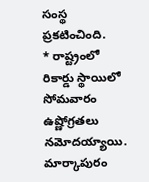సంస్థ ప్రకటించింది.
* రాష్ట్రంలో రికార్డు స్థాయిలో సోమవారం ఉష్ణోగ్రతలు నమోదయ్యాయి. మార్కాపురం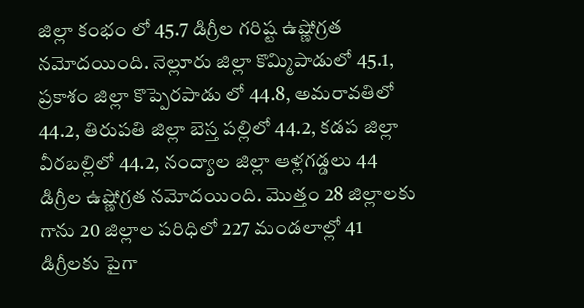జిల్లా కంభం లో 45.7 డిగ్రీల గరిష్ట ఉష్ణోగ్రత నమోదయింది. నెల్లూరు జిల్లా కొమ్మిపాడులో 45.1, ప్రకాశం జిల్లా కొప్పెరపాడు లో 44.8, అమరావతిలో 44.2, తిరుపతి జిల్లా బెస్త పల్లిలో 44.2, కడప జిల్లా వీరబల్లిలో 44.2, నంద్యాల జిల్లా ఆళ్లగడ్డలు 44 డిగ్రీల ఉష్ణోగ్రత నమోదయింది. మొత్తం 28 జిల్లాలకు గాను 20 జిల్లాల పరిధిలో 227 మండలాల్లో 41 డిగ్రీలకు పైగా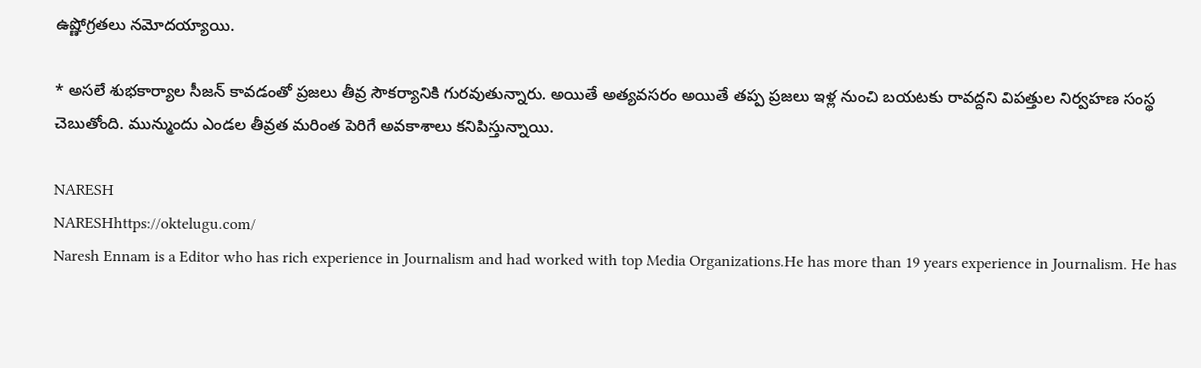ఉష్ణోగ్రతలు నమోదయ్యాయి.

* అసలే శుభకార్యాల సీజన్ కావడంతో ప్రజలు తీవ్ర సౌకర్యానికి గురవుతున్నారు. అయితే అత్యవసరం అయితే తప్ప ప్రజలు ఇళ్ల నుంచి బయటకు రావద్దని విపత్తుల నిర్వహణ సంస్థ చెబుతోంది. మున్ముందు ఎండల తీవ్రత మరింత పెరిగే అవకాశాలు కనిపిస్తున్నాయి.

NARESH
NARESHhttps://oktelugu.com/
Naresh Ennam is a Editor who has rich experience in Journalism and had worked with top Media Organizations.He has more than 19 years experience in Journalism. He has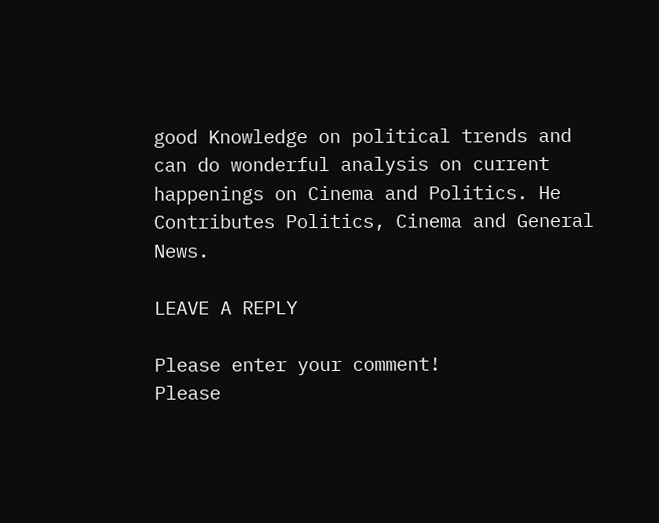good Knowledge on political trends and can do wonderful analysis on current happenings on Cinema and Politics. He Contributes Politics, Cinema and General News.

LEAVE A REPLY

Please enter your comment!
Please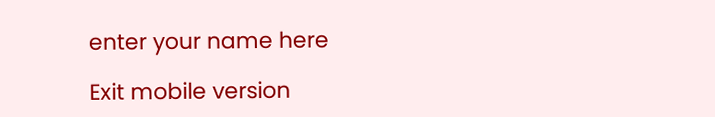enter your name here

Exit mobile version